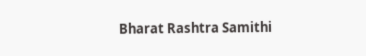Bharat Rashtra Samithi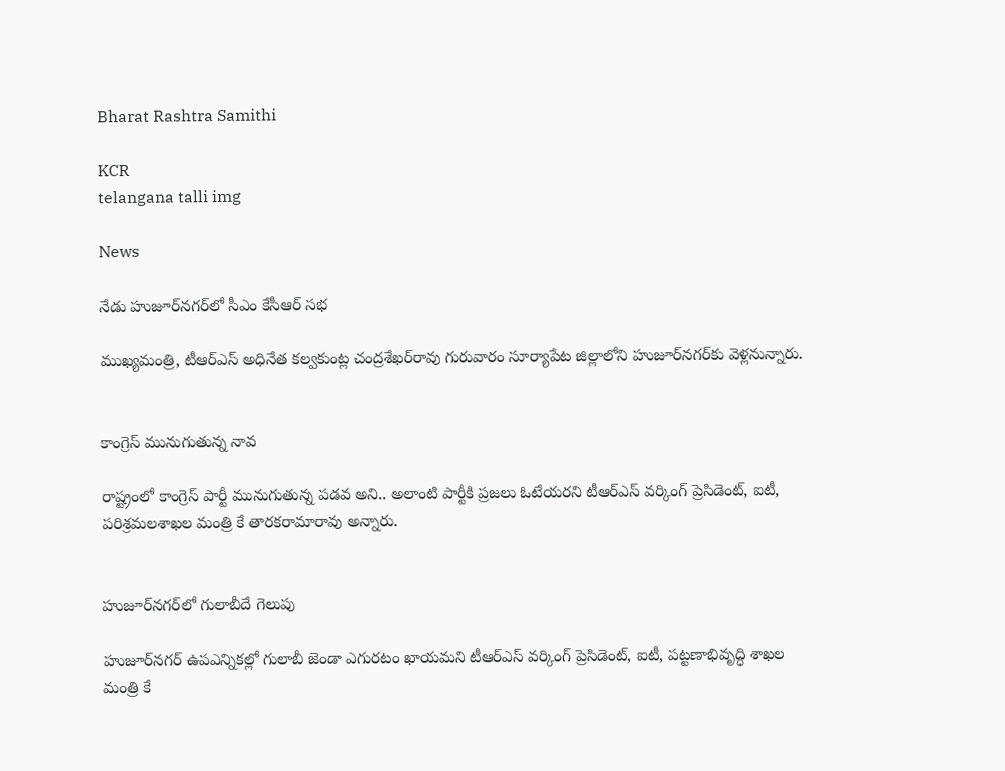Bharat Rashtra Samithi

KCR
telangana talli img

News

నేడు హుజూర్‌నగర్‌లో సీఎం కేసీఆర్ సభ

ముఖ్యమంత్రి, టీఆర్‌ఎస్ అధినేత కల్వకుంట్ల చంద్రశేఖర్‌రావు గురువారం సూర్యాపేట జిల్లాలోని హుజూర్‌నగర్‌కు వెళ్లనున్నారు.


కాంగ్రెస్ మునుగుతున్న నావ

రాష్ట్రంలో కాంగ్రెస్ పార్టీ మునుగుతున్న పడవ అని.. అలాంటి పార్టీకి ప్రజలు ఓటేయరని టీఆర్‌ఎస్ వర్కింగ్ ప్రెసిడెంట్, ఐటీ, పరిశ్రమలశాఖల మంత్రి కే తారకరామారావు అన్నారు.


హుజూర్‌నగర్‌లో గులాబీదే గెలుపు

హుజూర్‌నగర్ ఉపఎన్నికల్లో గులాబీ జెండా ఎగురటం ఖాయమని టీఆర్‌ఎస్ వర్కింగ్ ప్రెసిడెంట్, ఐటీ, పట్టణాభివృద్ధి శాఖల మంత్రి కే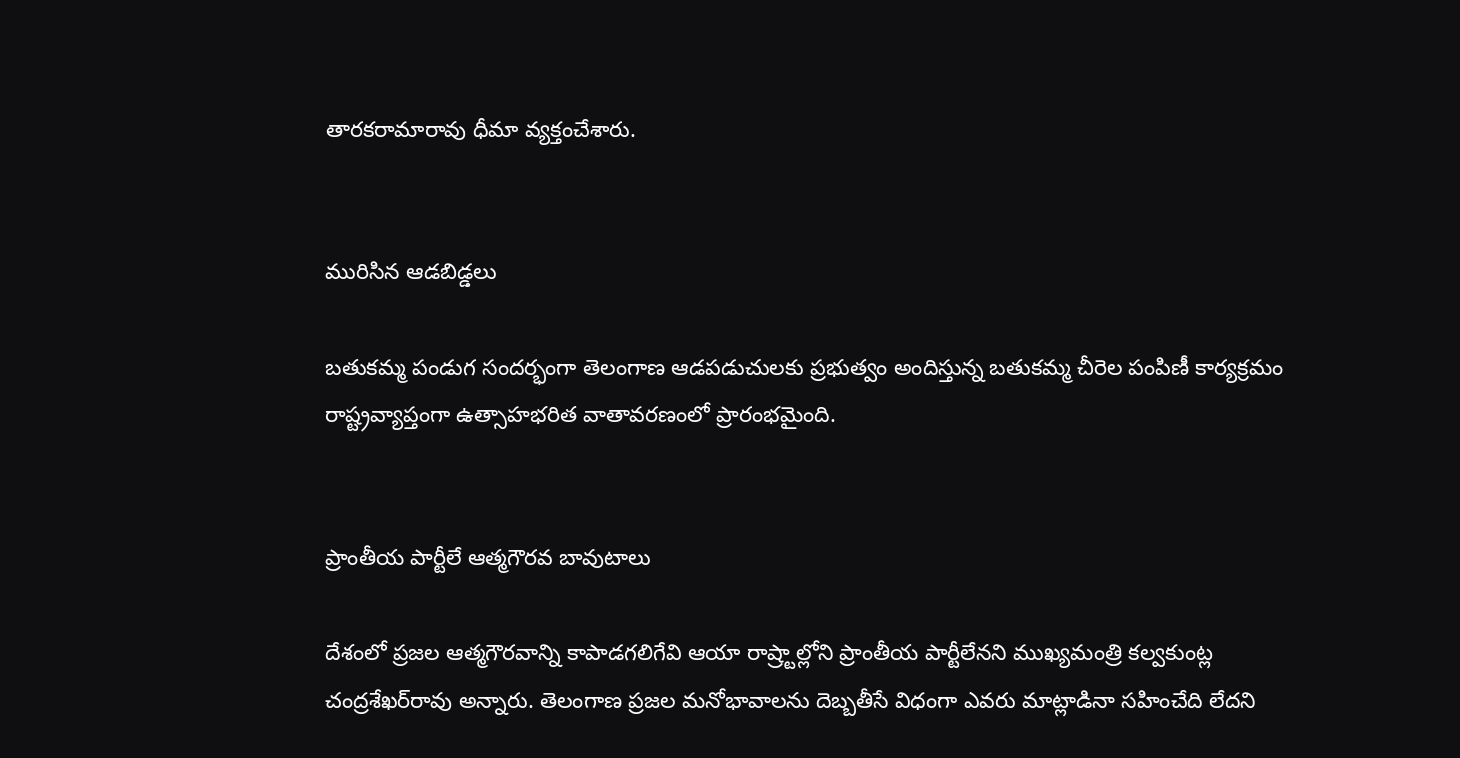తారకరామారావు ధీమా వ్యక్తంచేశారు.


మురిసిన ఆడబిడ్డలు

బతుకమ్మ పండుగ సందర్భంగా తెలంగాణ ఆడపడుచులకు ప్రభుత్వం అందిస్తున్న బతుకమ్మ చీరెల పంపిణీ కార్యక్రమం రాష్ట్రవ్యాప్తంగా ఉత్సాహభరిత వాతావరణంలో ప్రారంభమైంది.


ప్రాంతీయ పార్టీలే ఆత్మగౌరవ బావుటాలు

దేశంలో ప్రజల ఆత్మగౌరవాన్ని కాపాడగలిగేవి ఆయా రాష్ర్టాల్లోని ప్రాంతీయ పార్టీలేనని ముఖ్యమంత్రి కల్వకుంట్ల చంద్రశేఖర్‌రావు అన్నారు. తెలంగాణ ప్రజల మనోభావాలను దెబ్బతీసే విధంగా ఎవరు మాట్లాడినా సహించేది లేదని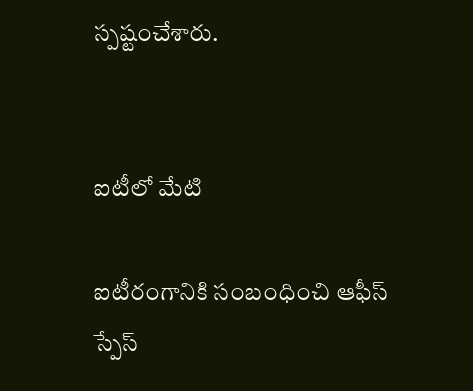స్పష్టంచేశారు.


ఐటీలో మేటి

ఐటీరంగానికి సంబంధించి ఆఫీస్ స్పేస్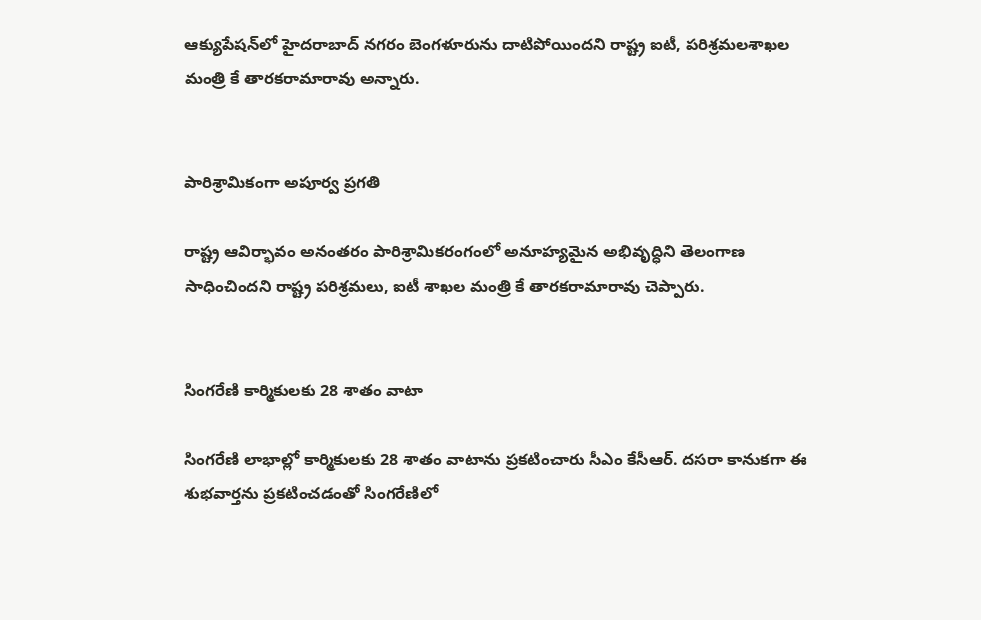ఆక్యుపేషన్‌లో హైదరాబాద్ నగరం బెంగళూరును దాటిపోయిందని రాష్ట్ర ఐటీ, పరిశ్రమలశాఖల మంత్రి కే తారకరామారావు అన్నారు.


పారిశ్రామికంగా అపూర్వ ప్రగతి

రాష్ట్ర ఆవిర్భావం అనంతరం పారిశ్రామికరంగంలో అనూహ్యమైన అభివృద్ధిని తెలంగాణ సాధించిందని రాష్ట్ర పరిశ్రమలు, ఐటీ శాఖల మంత్రి కే తారకరామారావు చెప్పారు.


సింగరేణి కార్మికులకు 28 శాతం వాటా

సింగరేణి లాభాల్లో కార్మికులకు 28 శాతం వాటాను ప్రకటించారు సీఎం కేసీఆర్. దసరా కానుకగా ఈ శుభవార్తను ప్రకటించడంతో సింగరేణిలో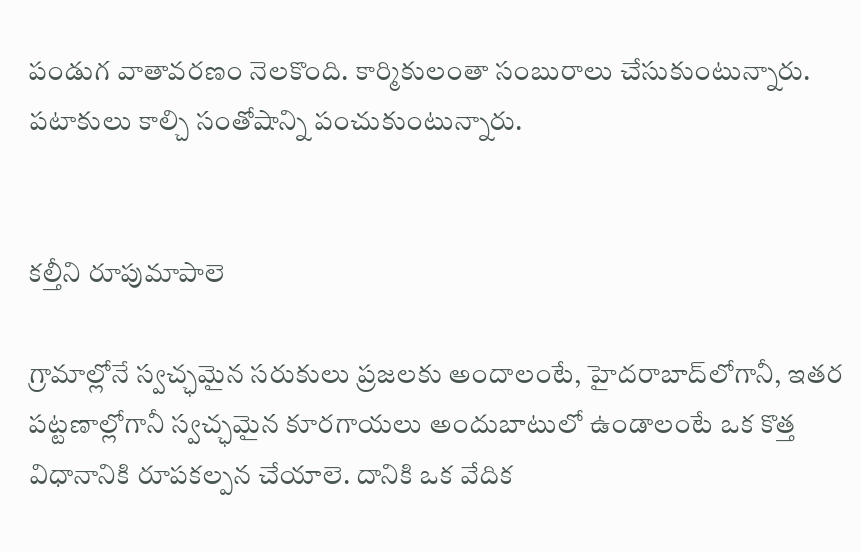పండుగ వాతావరణం నెలకొంది. కార్మికులంతా సంబురాలు చేసుకుంటున్నారు. పటాకులు కాల్చి సంతోషాన్ని పంచుకుంటున్నారు.


కల్తీని రూపుమాపాలె

గ్రామాల్లోనే స్వచ్ఛమైన సరుకులు ప్రజలకు అందాలంటే, హైదరాబాద్‌లోగానీ, ఇతర పట్టణాల్లోగానీ స్వచ్ఛమైన కూరగాయలు అందుబాటులో ఉండాలంటే ఒక కొత్త విధానానికి రూపకల్పన చేయాలె. దానికి ఒక వేదిక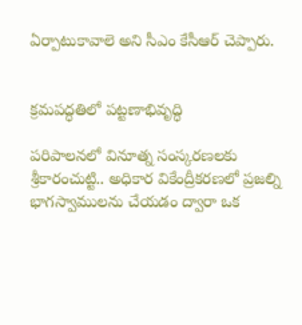ఏర్పాటుకావాలె అని సీఎం కేసీఆర్ చెప్పారు.


క్రమపద్ధతిలో పట్టణాభివృద్ధి

పరిపాలనలో వినూత్న సంస్కరణలకు శ్రీకారంచుట్టి.. అధికార వికేంద్రీకరణలో ప్రజల్ని భాగస్వాములను చేయడం ద్వారా ఒక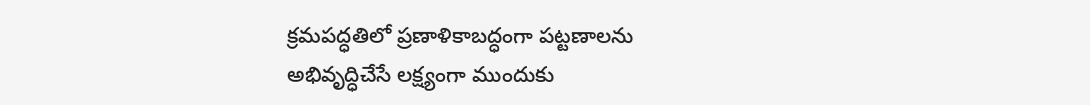క్రమపద్ధతిలో ప్రణాళికాబద్ధంగా పట్టణాలను అభివృద్ధిచేసే లక్ష్యంగా ముందుకు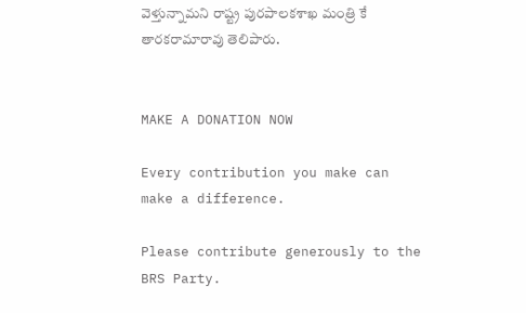వెళ్తున్నామని రాష్ట్ర పురపాలకశాఖ మంత్రి కే తారకరామారావు తెలిపారు.


MAKE A DONATION NOW

Every contribution you make can make a difference.

Please contribute generously to the BRS Party.